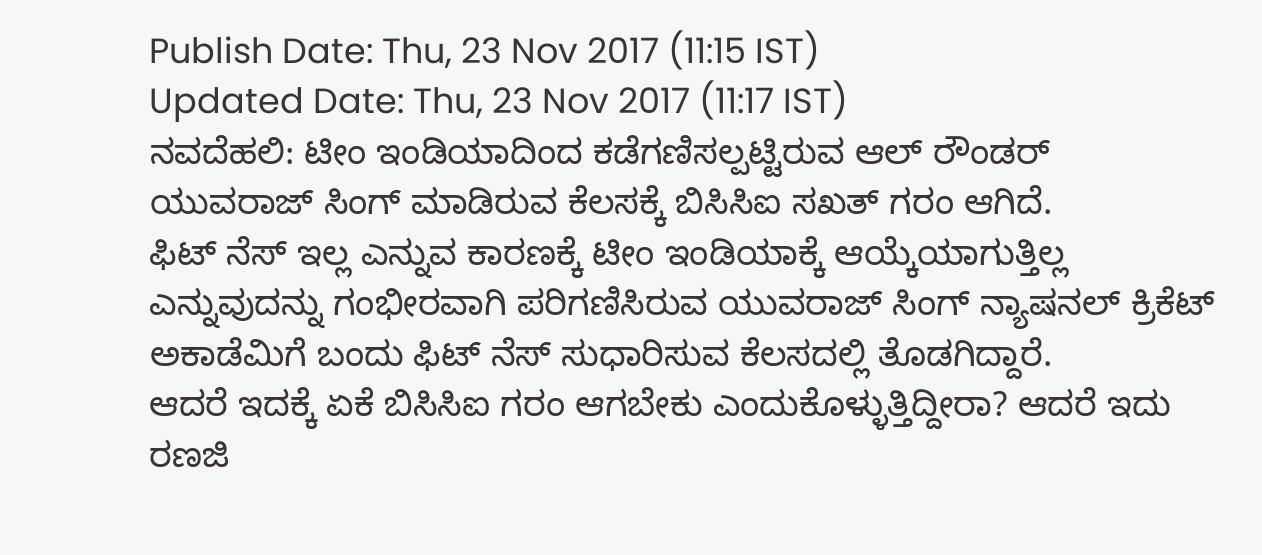Publish Date: Thu, 23 Nov 2017 (11:15 IST)
Updated Date: Thu, 23 Nov 2017 (11:17 IST)
ನವದೆಹಲಿ: ಟೀಂ ಇಂಡಿಯಾದಿಂದ ಕಡೆಗಣಿಸಲ್ಪಟ್ಟಿರುವ ಆಲ್ ರೌಂಡರ್ ಯುವರಾಜ್ ಸಿಂಗ್ ಮಾಡಿರುವ ಕೆಲಸಕ್ಕೆ ಬಿಸಿಸಿಐ ಸಖತ್ ಗರಂ ಆಗಿದೆ.
ಫಿಟ್ ನೆಸ್ ಇಲ್ಲ ಎನ್ನುವ ಕಾರಣಕ್ಕೆ ಟೀಂ ಇಂಡಿಯಾಕ್ಕೆ ಆಯ್ಕೆಯಾಗುತ್ತಿಲ್ಲ ಎನ್ನುವುದನ್ನು ಗಂಭೀರವಾಗಿ ಪರಿಗಣಿಸಿರುವ ಯುವರಾಜ್ ಸಿಂಗ್ ನ್ಯಾಷನಲ್ ಕ್ರಿಕೆಟ್ ಅಕಾಡೆಮಿಗೆ ಬಂದು ಫಿಟ್ ನೆಸ್ ಸುಧಾರಿಸುವ ಕೆಲಸದಲ್ಲಿ ತೊಡಗಿದ್ದಾರೆ.
ಆದರೆ ಇದಕ್ಕೆ ಏಕೆ ಬಿಸಿಸಿಐ ಗರಂ ಆಗಬೇಕು ಎಂದುಕೊಳ್ಳುತ್ತಿದ್ದೀರಾ? ಆದರೆ ಇದು ರಣಜಿ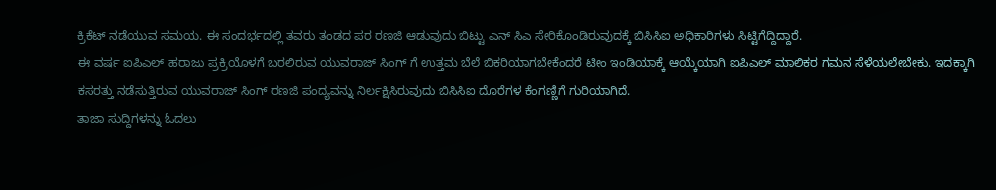ಕ್ರಿಕೆಟ್ ನಡೆಯುವ ಸಮಯ. ಈ ಸಂದರ್ಭದಲ್ಲಿ ತವರು ತಂಡದ ಪರ ರಣಜಿ ಆಡುವುದು ಬಿಟ್ಟು ಎನ್ ಸಿಎ ಸೇರಿಕೊಂಡಿರುವುದಕ್ಕೆ ಬಿಸಿಸಿಐ ಅಧಿಕಾರಿಗಳು ಸಿಟ್ಟಿಗೆದ್ದಿದ್ದಾರೆ.
ಈ ವರ್ಷ ಐಪಿಎಲ್ ಹರಾಜು ಪ್ರಕ್ರಿಯೊಳಗೆ ಬರಲಿರುವ ಯುವರಾಜ್ ಸಿಂಗ್ ಗೆ ಉತ್ತಮ ಬೆಲೆ ಬಿಕರಿಯಾಗಬೇಕೆಂದರೆ ಟೀಂ ಇಂಡಿಯಾಕ್ಕೆ ಆಯ್ಕೆಯಾಗಿ ಐಪಿಎಲ್ ಮಾಲಿಕರ ಗಮನ ಸೆಳೆಯಲೇಬೇಕು. ಇದಕ್ಕಾಗಿ ಕಸರತ್ತು ನಡೆಸುತ್ತಿರುವ ಯುವರಾಜ್ ಸಿಂಗ್ ರಣಜಿ ಪಂದ್ಯವನ್ನು ನಿರ್ಲಕ್ಷಿಸಿರುವುದು ಬಿಸಿಸಿಐ ದೊರೆಗಳ ಕೆಂಗಣ್ಣಿಗೆ ಗುರಿಯಾಗಿದೆ.
ತಾಜಾ ಸುದ್ದಿಗಳನ್ನು ಓದಲು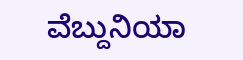ವೆಬ್ದುನಿಯಾ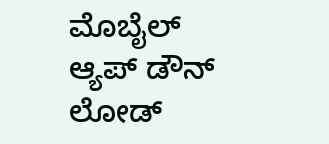ಮೊಬೈಲ್ ಆ್ಯಪ್ ಡೌನ್ ಲೋಡ್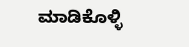ಮಾಡಿಕೊಳ್ಳಿ